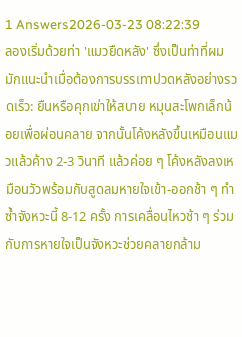1 Answers2026-03-23 08:22:39
ลองเริ่มด้วยท่า 'แมวยืดหลัง' ซึ่งเป็นท่าที่ผมมักแนะนำเมื่อต้องการบรรเทาปวดหลังอย่างรวดเร็ว: ยืนหรือคุกเข่าให้สบาย หมุนสะโพกเล็กน้อยเพื่อผ่อนคลาย จากนั้นโค้งหลังขึ้นเหมือนแมวแล้วค้าง 2-3 วินาที แล้วค่อย ๆ โค้งหลังลงเหมือนวัวพร้อมกับสูดลมหายใจเข้า-ออกช้า ๆ ทำซ้ำจังหวะนี้ 8-12 ครั้ง การเคลื่อนไหวช้า ๆ ร่วมกับการหายใจเป็นจังหวะช่วยคลายกล้าม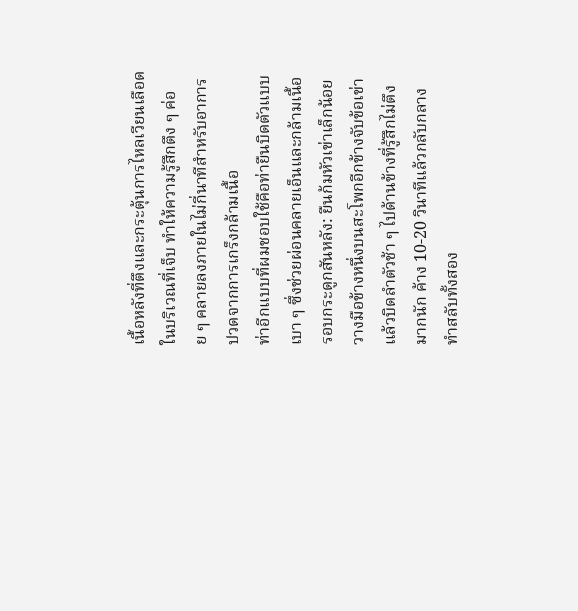เนื้อหลังที่ตึงและกระตุ้นการไหลเวียนเลือดในบริเวณที่เจ็บ ทำให้ความรู้สึกตึง ๆ ค่อย ๆ คลายลงภายในไม่กี่นาทีสำหรับอาการปวดจากการเกร็งกล้ามเนื้อ
ท่าอีกแบบที่ผมชอบใช้คือท่ายืนบิดตัวแบบเบา ๆ ซึ่งช่วยผ่อนคลายเอ็นและกล้ามเนื้อรอบกระดูกสันหลัง: ยืนก้มหัวเข่าเล็กน้อย วางมือข้างหนึ่งบนสะโพกอีกข้างจับข้อเข่าแล้วบิดลำตัวช้า ๆ ไปด้านข้างที่รู้สึกไม่ตึงมากนัก ค้าง 10-20 วินาทีแล้วกลับกลาง ทำสลับทั้งสอง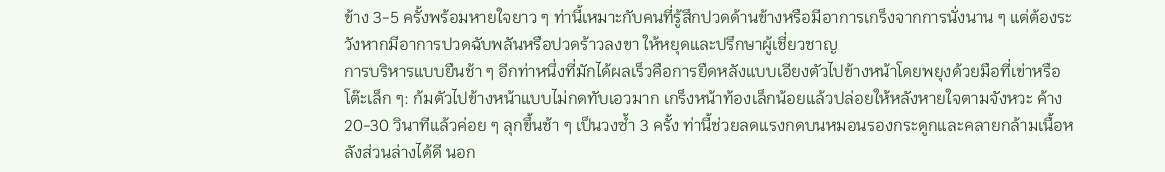ข้าง 3-5 ครั้งพร้อมหายใจยาว ๆ ท่านี้เหมาะกับคนที่รู้สึกปวดด้านข้างหรือมีอาการเกร็งจากการนั่งนาน ๆ แต่ต้องระวังหากมีอาการปวดฉับพลันหรือปวดร้าวลงขา ให้หยุดและปรึกษาผู้เชี่ยวชาญ
การบริหารแบบยืนช้า ๆ อีกท่าหนึ่งที่มักได้ผลเร็วคือการยืดหลังแบบเอียงตัวไปข้างหน้าโดยพยุงด้วยมือที่เข่าหรือโต๊ะเล็ก ๆ: ก้มตัวไปข้างหน้าแบบไม่กดทับเอวมาก เกร็งหน้าท้องเล็กน้อยแล้วปล่อยให้หลังหายใจตามจังหวะ ค้าง 20-30 วินาทีแล้วค่อย ๆ ลุกขึ้นช้า ๆ เป็นวงซ้ำ 3 ครั้ง ท่านี้ช่วยลดแรงกดบนหมอนรองกระดูกและคลายกล้ามเนื้อหลังส่วนล่างได้ดี นอก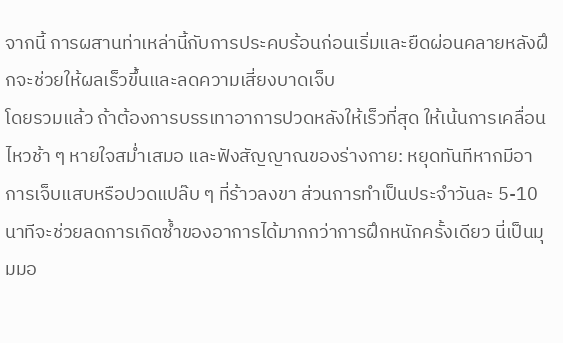จากนี้ การผสานท่าเหล่านี้กับการประคบร้อนก่อนเริ่มและยืดผ่อนคลายหลังฝึกจะช่วยให้ผลเร็วขึ้นและลดความเสี่ยงบาดเจ็บ
โดยรวมแล้ว ถ้าต้องการบรรเทาอาการปวดหลังให้เร็วที่สุด ให้เน้นการเคลื่อนไหวช้า ๆ หายใจสม่ำเสมอ และฟังสัญญาณของร่างกาย: หยุดทันทีหากมีอาการเจ็บแสบหรือปวดแปล๊บ ๆ ที่ร้าวลงขา ส่วนการทำเป็นประจำวันละ 5-10 นาทีจะช่วยลดการเกิดซ้ำของอาการได้มากกว่าการฝึกหนักครั้งเดียว นี่เป็นมุมมอ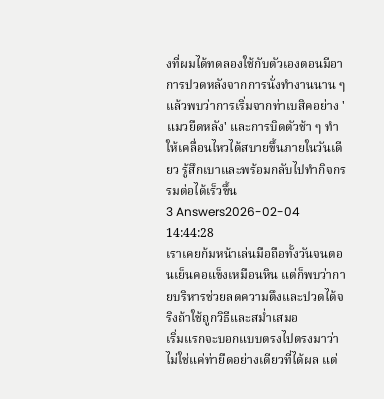งที่ผมได้ทดลองใช้กับตัวเองตอนมีอาการปวดหลังจากการนั่งทำงานนาน ๆ แล้วพบว่าการเริ่มจากท่าเบสิคอย่าง 'แมวยืดหลัง' และการบิดตัวช้า ๆ ทำให้เคลื่อนไหวได้สบายขึ้นภายในวันเดียว รู้สึกเบาและพร้อมกลับไปทำกิจกรรมต่อได้เร็วขึ้น
3 Answers2026-02-04 14:44:28
เราเคยก้มหน้าเล่นมือถือทั้งวันจนตอนเย็นคอแข็งเหมือนหิน แต่ก็พบว่ากายบริหารช่วยลดความตึงและปวดได้จริงถ้าใช้ถูกวิธีและสม่ำเสมอ
เริ่มแรกจะบอกแบบตรงไปตรงมาว่าไม่ใช่แค่ท่ายืดอย่างเดียวที่ได้ผล แต่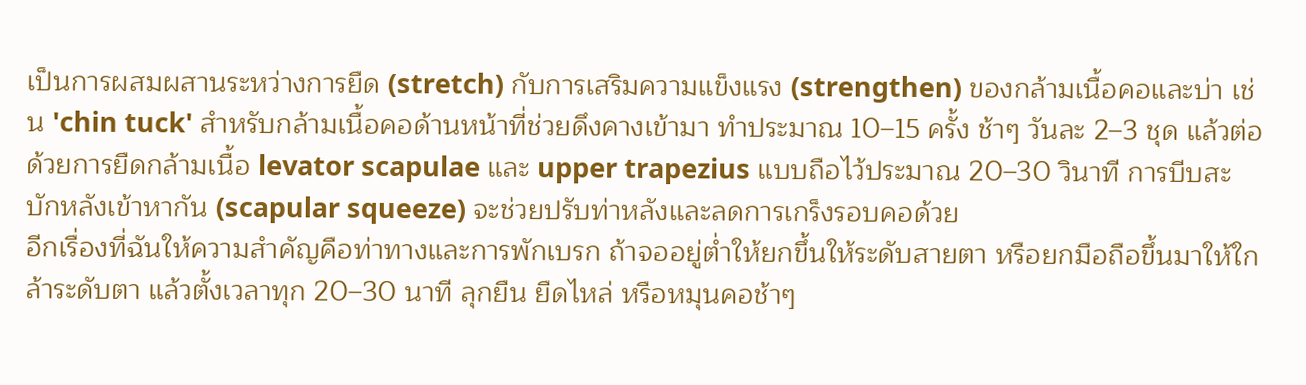เป็นการผสมผสานระหว่างการยืด (stretch) กับการเสริมความแข็งแรง (strengthen) ของกล้ามเนื้อคอและบ่า เช่น 'chin tuck' สำหรับกล้ามเนื้อคอด้านหน้าที่ช่วยดึงคางเข้ามา ทำประมาณ 10–15 ครั้ง ช้าๆ วันละ 2–3 ชุด แล้วต่อด้วยการยืดกล้ามเนื้อ levator scapulae และ upper trapezius แบบถือไว้ประมาณ 20–30 วินาที การบีบสะบักหลังเข้าหากัน (scapular squeeze) จะช่วยปรับท่าหลังและลดการเกร็งรอบคอด้วย
อีกเรื่องที่ฉันให้ความสำคัญคือท่าทางและการพักเบรก ถ้าจออยู่ต่ำให้ยกขึ้นให้ระดับสายตา หรือยกมือถือขึ้นมาให้ใกล้าระดับตา แล้วตั้งเวลาทุก 20–30 นาที ลุกยืน ยืดไหล่ หรือหมุนคอช้าๆ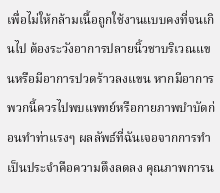เพื่อไม่ให้กล้ามเนื้อถูกใช้งานแบบคงที่จนเกินไป ต้องระวังอาการปลายนิ้วชาบริเวณแขนหรือมีอาการปวดร้าวลงแขน หากมีอาการพวกนี้ควรไปพบแพทย์หรือกายภาพบำบัดก่อนทำท่าแรงๆ ผลลัพธ์ที่ฉันเจอจากการทำเป็นประจำคือความตึงลดลง คุณภาพการน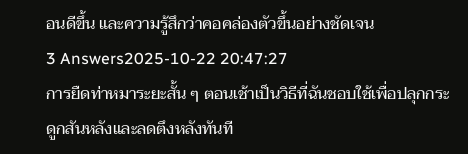อนดีขึ้น และความรู้สึกว่าคอคล่องตัวขึ้นอย่างชัดเจน
3 Answers2025-10-22 20:47:27
การยืดท่าหมาระยะสั้น ๆ ตอนเช้าเป็นวิธีที่ฉันชอบใช้เพื่อปลุกกระดูกสันหลังและลดตึงหลังทันที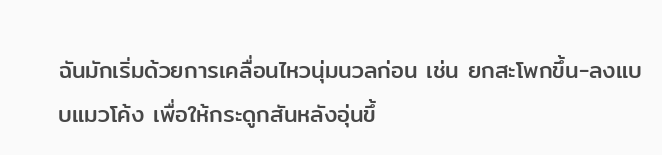ฉันมักเริ่มด้วยการเคลื่อนไหวนุ่มนวลก่อน เช่น ยกสะโพกขึ้น-ลงแบบแมวโค้ง เพื่อให้กระดูกสันหลังอุ่นขึ้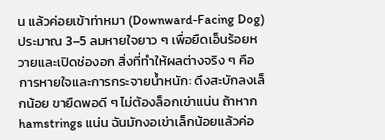น แล้วค่อยเข้าท่าหมา (Downward-Facing Dog) ประมาณ 3–5 ลมหายใจยาว ๆ เพื่อยืดเอ็นร้อยหวายและเปิดช่องอก สิ่งที่ทำให้ผลต่างจริง ๆ คือการหายใจและการกระจายน้ำหนัก: ดึงสะบักลงเล็กน้อย ขายืดพอดี ๆ ไม่ต้องล็อกเข่าแน่น ถ้าหาก hamstrings แน่น ฉันมักงอเข่าเล็กน้อยแล้วค่อ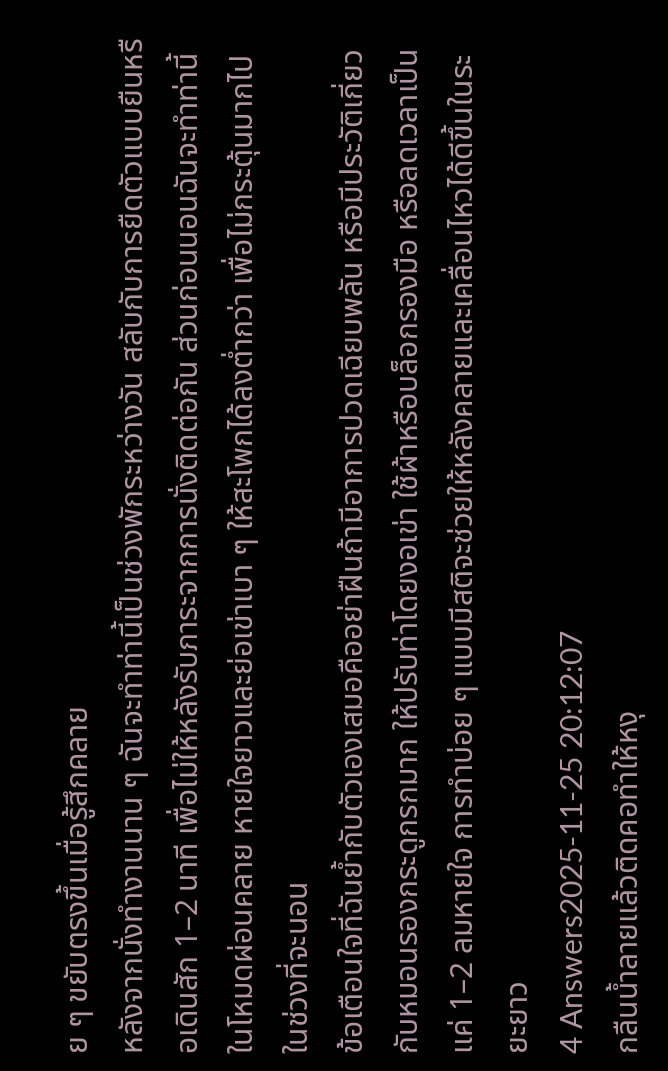ย ๆ ขยับตรงขึ้นเมื่อรู้สึกคลาย
หลังจากนั่งทำงานนาน ๆ ฉันจะทำท่านี้เป็นช่วงพักระหว่างวัน สลับกับการยืดตัวแบบยืนหรือเดินสัก 1–2 นาที เพื่อไม่ให้หลังรับภาระจากการนั่งติดต่อกัน ส่วนก่อนนอนฉันจะทำท่านี้ในโหมดผ่อนคลาย หายใจยาวและย่อเข่าเบา ๆ ให้สะโพกได้ลงต่ำกว่า เพื่อไม่กระตุ้นมากไปในช่วงที่จะนอน
ข้อเตือนใจที่ฉันย้ำกับตัวเองเสมอคืออย่าฝืนถ้ามีอาการปวดเฉียบพลัน หรือมีประวัติเกี่ยวกับหมอนรองกระดูกรกมาก ให้ปรับท่าโดยงอเข่า ใช้ผ้าหรือบล็อกรองมือ หรือลดเวลาเป็นแค่ 1–2 ลมหายใจ การทำบ่อย ๆ แบบมีสติจะช่วยให้หลังคลายและเคลื่อนไหวได้ดีขึ้นในระยะยาว
4 Answers2025-11-25 20:12:07
กลืนน้ำลายแล้วติดคอทำให้หงุ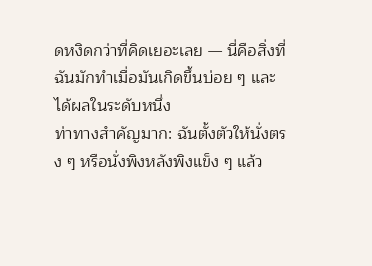ดหงิดกว่าที่คิดเยอะเลย — นี่คือสิ่งที่ฉันมักทำเมื่อมันเกิดขึ้นบ่อย ๆ และได้ผลในระดับหนึ่ง
ท่าทางสำคัญมาก: ฉันตั้งตัวให้นั่งตรง ๆ หรือนั่งพิงหลังพิงแข็ง ๆ แล้ว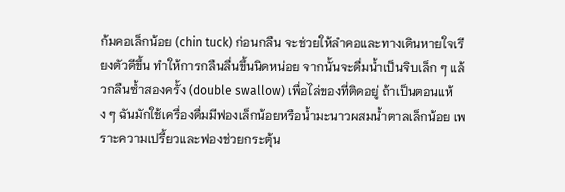ก้มคอเล็กน้อย (chin tuck) ก่อนกลืน จะช่วยให้ลำคอและทางเดินหายใจเรียงตัวดีขึ้น ทำให้การกลืนลื่นขึ้นนิดหน่อย จากนั้นจะดื่มน้ำเป็นจิบเล็ก ๆ แล้วกลืนซ้ำสองครั้ง (double swallow) เพื่อไล่ของที่ติดอยู่ ถ้าเป็นตอนแห้ง ๆ ฉันมักใช้เครื่องดื่มมีฟองเล็กน้อยหรือน้ำมะนาวผสมน้ำตาลเล็กน้อย เพราะความเปรี้ยวและฟองช่วยกระตุ้น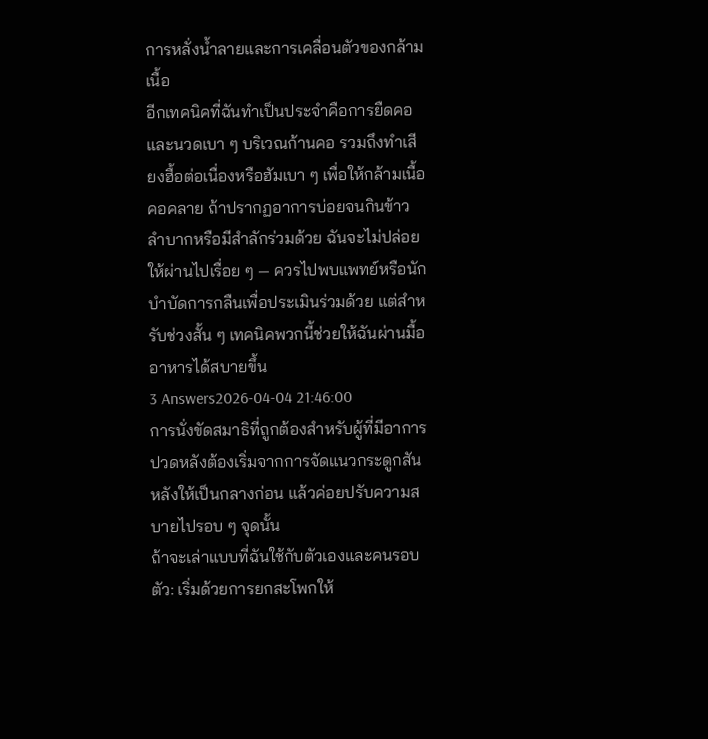การหลั่งน้ำลายและการเคลื่อนตัวของกล้ามเนื้อ
อีกเทคนิคที่ฉันทำเป็นประจำคือการยืดคอและนวดเบา ๆ บริเวณก้านคอ รวมถึงทำเสียงฮื้อต่อเนื่องหรือฮัมเบา ๆ เพื่อให้กล้ามเนื้อคอคลาย ถ้าปรากฏอาการบ่อยจนกินข้าวลำบากหรือมีสำลักร่วมด้วย ฉันจะไม่ปล่อยให้ผ่านไปเรื่อย ๆ — ควรไปพบแพทย์หรือนักบำบัดการกลืนเพื่อประเมินร่วมด้วย แต่สำหรับช่วงสั้น ๆ เทคนิคพวกนี้ช่วยให้ฉันผ่านมื้ออาหารได้สบายขึ้น
3 Answers2026-04-04 21:46:00
การนั่งขัดสมาธิที่ถูกต้องสำหรับผู้ที่มีอาการปวดหลังต้องเริ่มจากการจัดแนวกระดูกสันหลังให้เป็นกลางก่อน แล้วค่อยปรับความสบายไปรอบ ๆ จุดนั้น
ถ้าจะเล่าแบบที่ฉันใช้กับตัวเองและคนรอบตัว: เริ่มด้วยการยกสะโพกให้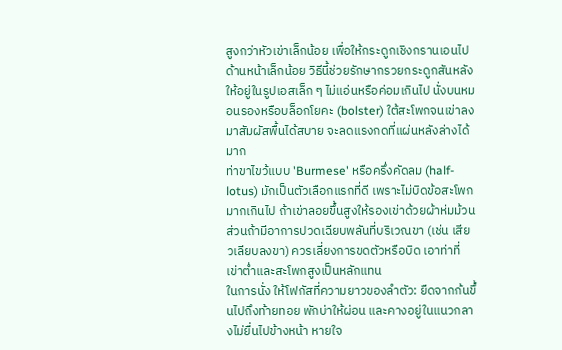สูงกว่าหัวเข่าเล็กน้อย เพื่อให้กระดูกเชิงกรานเอนไปด้านหน้าเล็กน้อย วิธีนี้ช่วยรักษากรวยกระดูกสันหลังให้อยู่ในรูปเอสเล็ก ๆ ไม่แอ่นหรือค่อมเกินไป นั่งบนหมอนรองหรือบล็อกโยคะ (bolster) ใต้สะโพกจนเข่าลงมาสัมผัสพื้นได้สบาย จะลดแรงกดที่แผ่นหลังล่างได้มาก
ท่าขาไขว้แบบ 'Burmese' หรือครึ่งคัดลม (half-lotus) มักเป็นตัวเลือกแรกที่ดี เพราะไม่บิดข้อสะโพกมากเกินไป ถ้าเข่าลอยขึ้นสูงให้รองเข่าด้วยผ้าห่มม้วน ส่วนถ้ามีอาการปวดเฉียบพลันที่บริเวณขา (เช่น เสียวเลียบลงขา) ควรเลี่ยงการขดตัวหรือบิด เอาท่าที่เข่าต่ำและสะโพกสูงเป็นหลักแทน
ในการนั่ง ให้โฟกัสที่ความยาวของลำตัว: ยืดจากก้นขึ้นไปถึงท้ายทอย พักบ่าให้ผ่อน และคางอยู่ในแนวกลางไม่ยื่นไปข้างหน้า หายใจ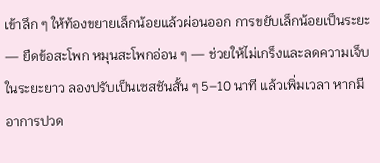เข้าลึก ๆ ให้ท้องขยายเล็กน้อยแล้วผ่อนออก การขยับเล็กน้อยเป็นระยะ — ยืดข้อสะโพก หมุนสะโพกอ่อน ๆ — ช่วยให้ไม่เกร็งและลดความเจ็บในระยะยาว ลองปรับเป็นเซสชันสั้น ๆ 5–10 นาที แล้วเพิ่มเวลา หากมีอาการปวด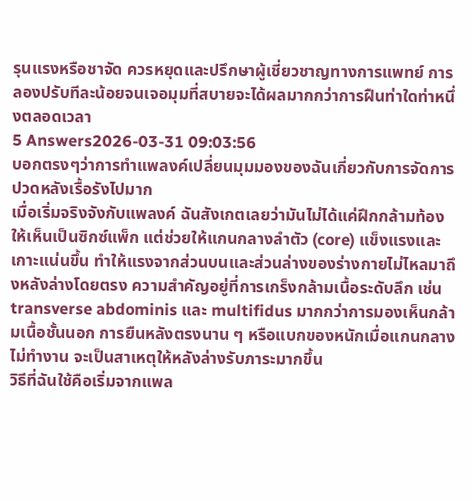รุนแรงหรือชาจัด ควรหยุดและปรึกษาผู้เชี่ยวชาญทางการแพทย์ การลองปรับทีละน้อยจนเจอมุมที่สบายจะได้ผลมากกว่าการฝืนท่าใดท่าหนึ่งตลอดเวลา
5 Answers2026-03-31 09:03:56
บอกตรงๆว่าการทำแพลงค์เปลี่ยนมุมมองของฉันเกี่ยวกับการจัดการปวดหลังเรื้อรังไปมาก
เมื่อเริ่มจริงจังกับแพลงค์ ฉันสังเกตเลยว่ามันไม่ได้แค่ฝึกกล้ามท้องให้เห็นเป็นซิกซ์แพ็ก แต่ช่วยให้แกนกลางลำตัว (core) แข็งแรงและเกาะแน่นขึ้น ทำให้แรงจากส่วนบนและส่วนล่างของร่างกายไม่ไหลมาถึงหลังล่างโดยตรง ความสำคัญอยู่ที่การเกร็งกล้ามเนื้อระดับลึก เช่น transverse abdominis และ multifidus มากกว่าการมองเห็นกล้ามเนื้อชั้นนอก การยืนหลังตรงนาน ๆ หรือแบกของหนักเมื่อแกนกลางไม่ทำงาน จะเป็นสาเหตุให้หลังล่างรับภาระมากขึ้น
วิธีที่ฉันใช้คือเริ่มจากแพล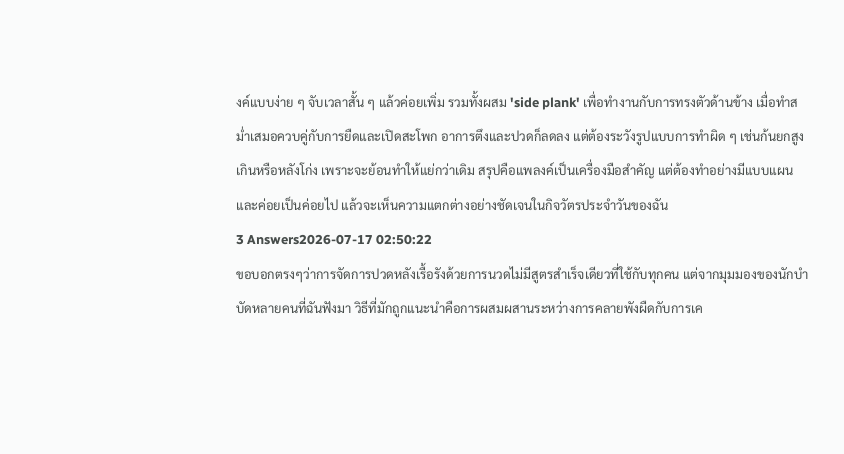งค์แบบง่าย ๆ จับเวลาสั้น ๆ แล้วค่อยเพิ่ม รวมทั้งผสม 'side plank' เพื่อทำงานกับการทรงตัวด้านข้าง เมื่อทำสม่ำเสมอควบคู่กับการยืดและเปิดสะโพก อาการตึงและปวดก็ลดลง แต่ต้องระวังรูปแบบการทำผิด ๆ เช่นก้นยกสูงเกินหรือหลังโก่ง เพราะจะย้อนทำให้แย่กว่าเดิม สรุปคือแพลงค์เป็นเครื่องมือสำคัญ แต่ต้องทำอย่างมีแบบแผนและค่อยเป็นค่อยไป แล้วจะเห็นความแตกต่างอย่างชัดเจนในกิจวัตรประจำวันของฉัน
3 Answers2026-07-17 02:50:22
ขอบอกตรงๆว่าการจัดการปวดหลังเรื้อรังด้วยการนวดไม่มีสูตรสำเร็จเดียวที่ใช้กับทุกคน แต่จากมุมมองของนักบำบัดหลายคนที่ฉันฟังมา วิธีที่มักถูกแนะนำคือการผสมผสานระหว่างการคลายพังผืดกับการเค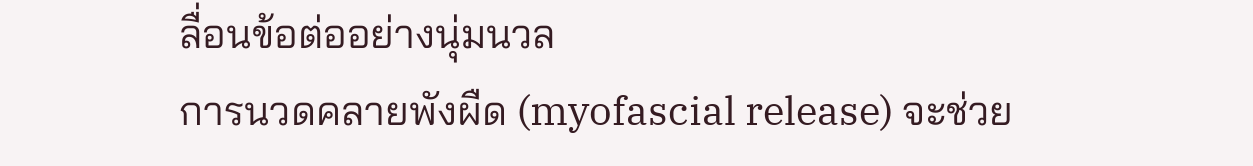ลื่อนข้อต่ออย่างนุ่มนวล
การนวดคลายพังผืด (myofascial release) จะช่วย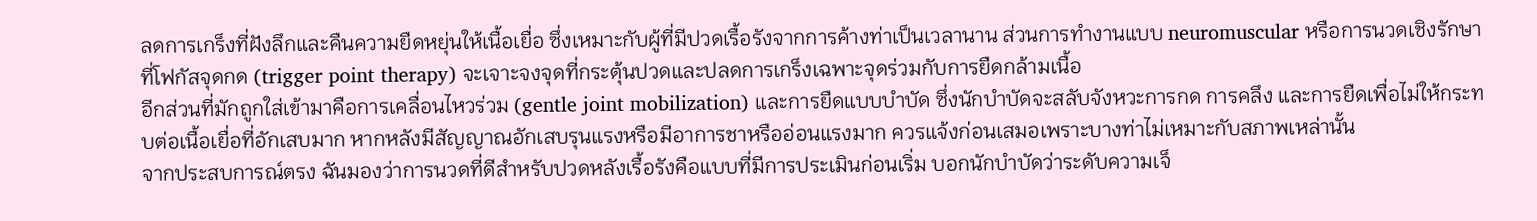ลดการเกร็งที่ฝังลึกและคืนความยืดหยุ่นให้เนื้อเยื่อ ซึ่งเหมาะกับผู้ที่มีปวดเรื้อรังจากการค้างท่าเป็นเวลานาน ส่วนการทำงานแบบ neuromuscular หรือการนวดเชิงรักษาที่โฟกัสจุดกด (trigger point therapy) จะเจาะจงจุดที่กระตุ้นปวดและปลดการเกร็งเฉพาะจุดร่วมกับการยืดกล้ามเนื้อ
อีกส่วนที่มักถูกใส่เข้ามาคือการเคลื่อนไหวร่วม (gentle joint mobilization) และการยืดแบบบำบัด ซึ่งนักบำบัดจะสลับจังหวะการกด การคลึง และการยืดเพื่อไม่ให้กระทบต่อเนื้อเยื่อที่อักเสบมาก หากหลังมีสัญญาณอักเสบรุนแรงหรือมีอาการชาหรืออ่อนแรงมาก ควรแจ้งก่อนเสมอเพราะบางท่าไม่เหมาะกับสภาพเหล่านั้น
จากประสบการณ์ตรง ฉันมองว่าการนวดที่ดีสำหรับปวดหลังเรื้อรังคือแบบที่มีการประเมินก่อนเริ่ม บอกนักบำบัดว่าระดับความเจ็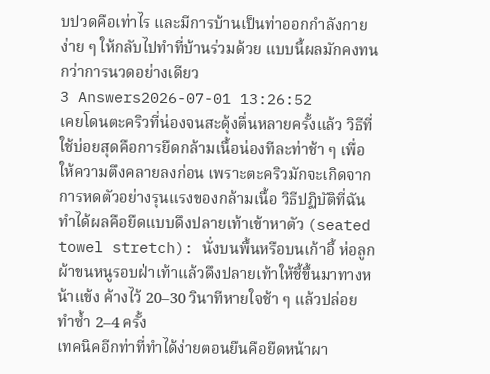บปวดคือเท่าไร และมีการบ้านเป็นท่าออกกำลังกายง่าย ๆ ให้กลับไปทำที่บ้านร่วมด้วย แบบนี้ผลมักคงทนกว่าการนวดอย่างเดียว
3 Answers2026-07-01 13:26:52
เคยโดนตะคริวที่น่องจนสะดุ้งตื่นหลายครั้งแล้ว วิธีที่ใช้บ่อยสุดคือการยืดกล้ามเนื้อน่องทีละท่าช้า ๆ เพื่อให้ความตึงคลายลงก่อน เพราะตะคริวมักจะเกิดจากการหดตัวอย่างรุนแรงของกล้ามเนื้อ วิธีปฏิบัติที่ฉันทำได้ผลคือยืดแบบดึงปลายเท้าเข้าหาตัว (seated towel stretch): นั่งบนพื้นหรือบนเก้าอี้ ห่อลูกผ้าขนหนูรอบฝ่าเท้าแล้วดึงปลายเท้าให้ชี้ขึ้นมาทางหน้าแข้ง ค้างไว้ 20–30 วินาทีหายใจช้า ๆ แล้วปล่อย ทำซ้ำ 2–4 ครั้ง
เทคนิคอีกท่าที่ทำได้ง่ายตอนยืนคือยืดหน้าผา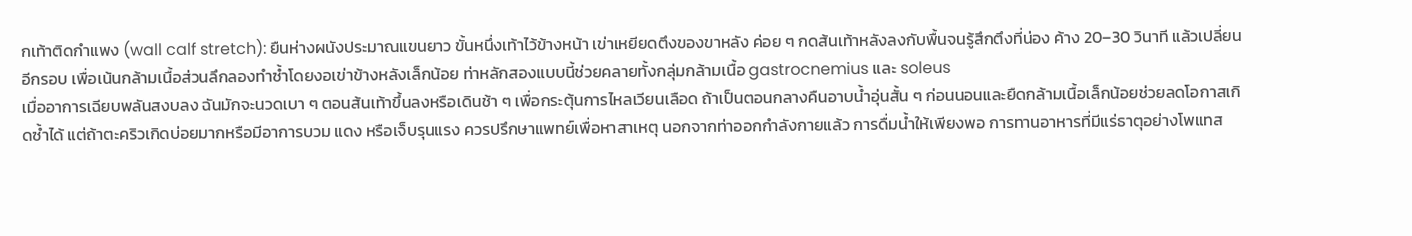กเท้าติดกำแพง (wall calf stretch): ยืนห่างผนังประมาณแขนยาว ขั้นหนึ่งเท้าไว้ข้างหน้า เข่าเหยียดตึงของขาหลัง ค่อย ๆ กดส้นเท้าหลังลงกับพื้นจนรู้สึกตึงที่น่อง ค้าง 20–30 วินาที แล้วเปลี่ยนอีกรอบ เพื่อเน้นกล้ามเนื้อส่วนลึกลองทำซ้ำโดยงอเข่าข้างหลังเล็กน้อย ท่าหลักสองแบบนี้ช่วยคลายทั้งกลุ่มกล้ามเนื้อ gastrocnemius และ soleus
เมื่ออาการเฉียบพลันสงบลง ฉันมักจะนวดเบา ๆ ตอนส้นเท้าขึ้นลงหรือเดินช้า ๆ เพื่อกระตุ้นการไหลเวียนเลือด ถ้าเป็นตอนกลางคืนอาบน้ำอุ่นสั้น ๆ ก่อนนอนและยืดกล้ามเนื้อเล็กน้อยช่วยลดโอกาสเกิดซ้ำได้ แต่ถ้าตะคริวเกิดบ่อยมากหรือมีอาการบวม แดง หรือเจ็บรุนแรง ควรปรึกษาแพทย์เพื่อหาสาเหตุ นอกจากท่าออกกำลังกายแล้ว การดื่มน้ำให้เพียงพอ การทานอาหารที่มีแร่ธาตุอย่างโพแทส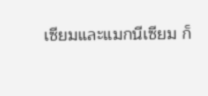เซียมและแมกนีเซียม ก็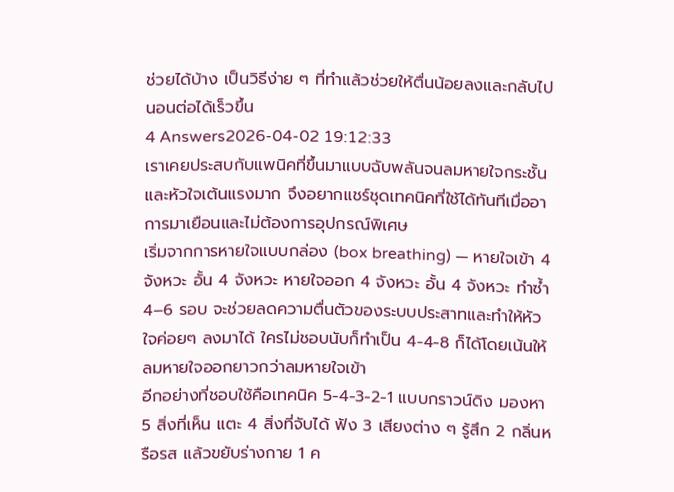ช่วยได้บ้าง เป็นวิธีง่าย ๆ ที่ทำแล้วช่วยให้ตื่นน้อยลงและกลับไปนอนต่อได้เร็วขึ้น
4 Answers2026-04-02 19:12:33
เราเคยประสบกับแพนิคที่ขึ้นมาแบบฉับพลันจนลมหายใจกระชั้นและหัวใจเต้นแรงมาก จึงอยากแชร์ชุดเทคนิคที่ใช้ได้ทันทีเมื่ออาการมาเยือนและไม่ต้องการอุปกรณ์พิเศษ
เริ่มจากการหายใจแบบกล่อง (box breathing) — หายใจเข้า 4 จังหวะ อั้น 4 จังหวะ หายใจออก 4 จังหวะ อั้น 4 จังหวะ ทำซ้ำ 4–6 รอบ จะช่วยลดความตื่นตัวของระบบประสาทและทำให้หัวใจค่อยๆ ลงมาได้ ใครไม่ชอบนับก็ทำเป็น 4-4-8 ก็ได้โดยเน้นให้ลมหายใจออกยาวกว่าลมหายใจเข้า
อีกอย่างที่ชอบใช้คือเทคนิค 5-4-3-2-1 แบบกราวน์ดิง มองหา 5 สิ่งที่เห็น แตะ 4 สิ่งที่จับได้ ฟัง 3 เสียงต่าง ๆ รู้สึก 2 กลิ่นหรือรส แล้วขยับร่างกาย 1 ค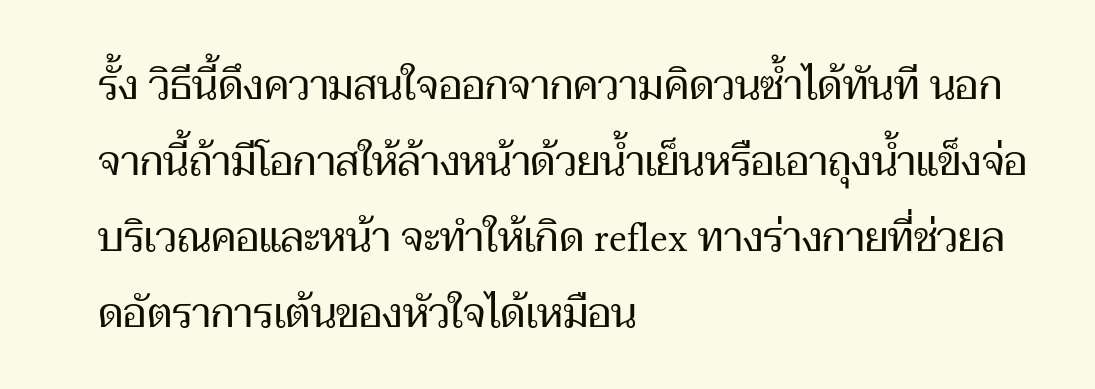รั้ง วิธีนี้ดึงความสนใจออกจากความคิดวนซ้ำได้ทันที นอกจากนี้ถ้ามีโอกาสให้ล้างหน้าด้วยน้ำเย็นหรือเอาถุงน้ำแข็งจ่อบริเวณคอและหน้า จะทำให้เกิด reflex ทางร่างกายที่ช่วยลดอัตราการเต้นของหัวใจได้เหมือน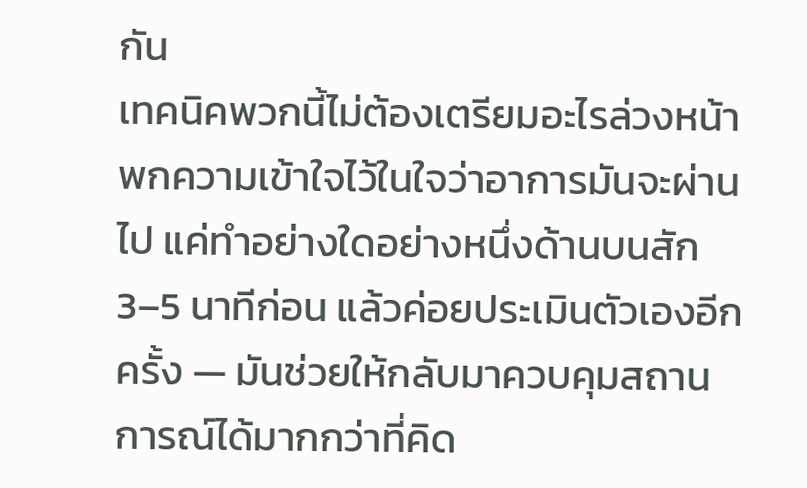กัน
เทคนิคพวกนี้ไม่ต้องเตรียมอะไรล่วงหน้า พกความเข้าใจไว้ในใจว่าอาการมันจะผ่านไป แค่ทำอย่างใดอย่างหนึ่งด้านบนสัก 3–5 นาทีก่อน แล้วค่อยประเมินตัวเองอีกครั้ง — มันช่วยให้กลับมาควบคุมสถานการณ์ได้มากกว่าที่คิด